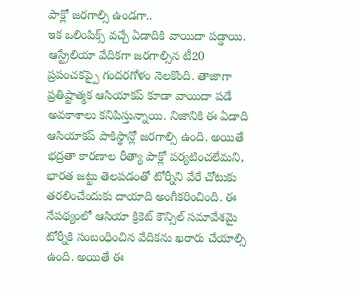పాక్లో జరగాల్సి ఉండగా..
ఇక ఒలింపిక్స్ వచ్చే ఏడాదికి వాయిదా పడ్డాయి. ఆస్ట్రేలియా వేదికగా జరగాల్సిన టీ20 ప్రపంచకప్పై గందరగోళం నెలకొంది. తాజాగా ప్రతిష్టాత్మక ఆసియాకప్ కూడా వాయిదా పడే అవకాశాలు కనిపిస్తున్నాయి. నిజానికి ఈ ఏడాది ఆసియాకప్ పాకిస్థాన్లో జరగాల్సి ఉంది. అయితే భద్రతా కారణాల రీత్యా పాక్లో పర్యటించలేమని, భారత జట్టు తెలపడంతో టోర్నీని వేరే చోటుకు తరలించేందుకు దాయాది అంగీకరించింది. ఈ నేపథ్యంలో ఆసియా క్రికెట్ కౌన్సిల్ సమావేశమై టోర్నీకి సంబంధించిన వేదికను ఖరారు చేయాల్సి ఉంది. అయితే ఈ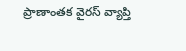ప్రాణాంతక వైరస్ వ్యాప్తి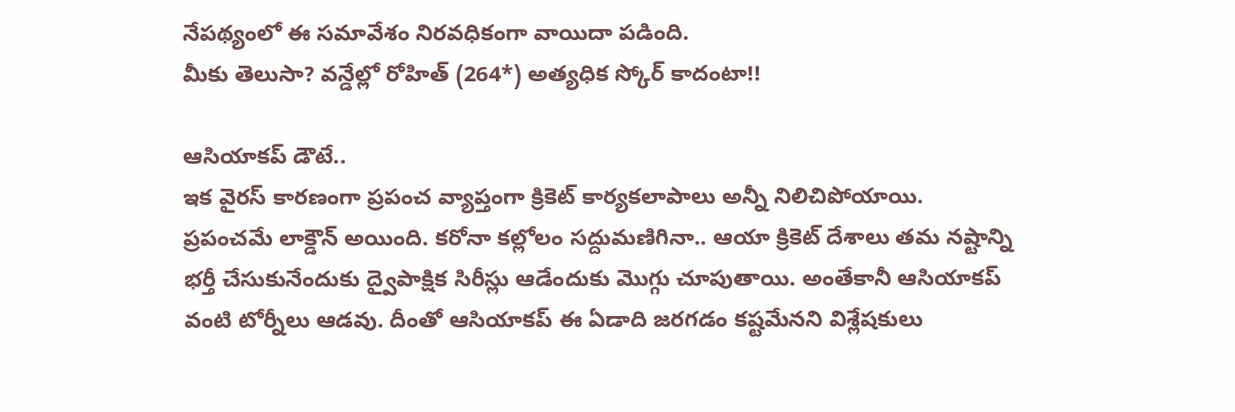నేపథ్యంలో ఈ సమావేశం నిరవధికంగా వాయిదా పడింది.
మీకు తెలుసా? వన్డేల్లో రోహిత్ (264*) అత్యధిక స్కోర్ కాదంటా!!

ఆసియాకప్ డౌటే..
ఇక వైరస్ కారణంగా ప్రపంచ వ్యాప్తంగా క్రికెట్ కార్యకలాపాలు అన్నీ నిలిచిపోయాయి. ప్రపంచమే లాక్డౌన్ అయింది. కరోనా కల్లోలం సద్దుమణిగినా.. ఆయా క్రికెట్ దేశాలు తమ నష్టాన్ని భర్తీ చేసుకునేందుకు ద్వైపాక్షిక సిరీస్లు ఆడేందుకు మొగ్గు చూపుతాయి. అంతేకానీ ఆసియాకప్ వంటి టోర్నీలు ఆడవు. దీంతో ఆసియాకప్ ఈ ఏడాది జరగడం కష్టమేనని విశ్లేషకులు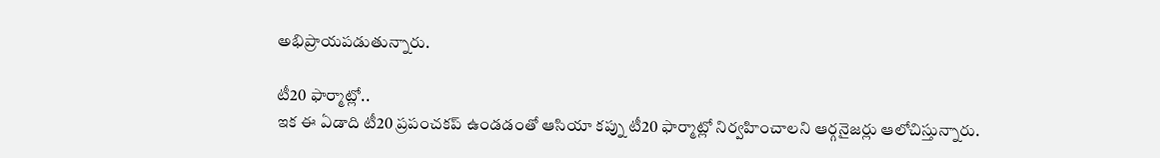అభిప్రాయపడుతున్నారు.

టీ20 ఫార్మాట్లో..
ఇక ఈ ఏడాది టీ20 ప్రపంచకప్ ఉండడంతో ఆసియా కప్ను టీ20 ఫార్మాట్లో నిర్వహించాలని ఆర్గనైజర్లు ఆలోచిస్తున్నారు.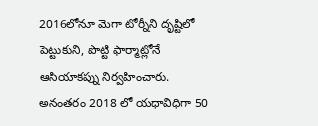2016లోనూ మెగా టోర్నీని దృష్టిలో పెట్టుకుని, పొట్టి ఫార్మాట్లోనే ఆసియాకప్ను నిర్వహించారు. అనంతరం 2018 లో యధావిధిగా 50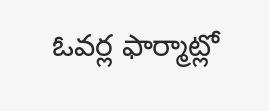ఓవర్ల ఫార్మాట్లో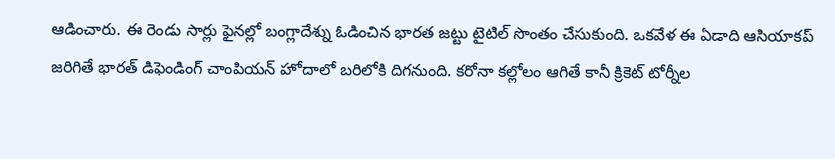ఆడించారు. ఈ రెండు సార్లు ఫైనల్లో బంగ్లాదేశ్ను ఓడించిన భారత జట్టు టైటిల్ సొంతం చేసుకుంది. ఒకవేళ ఈ ఏడాది ఆసియాకప్ జరిగితే భారత్ డిఫెండింగ్ చాంపియన్ హోదాలో బరిలోకి దిగనుంది. కరోనా కల్లోలం ఆగితే కానీ క్రికెట్ టోర్నీల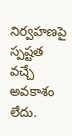నిర్వహణపై స్పష్టత వచ్చే అవకాశం లేదు.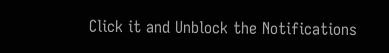Click it and Unblock the Notifications